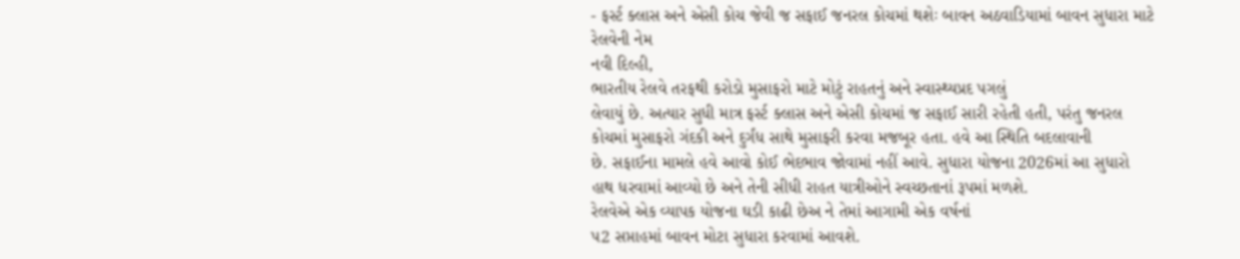- ફર્સ્ટ ક્લાસ અને એસી કોચ જેવી જ સફાઈ જનરલ કોચમાં થશેઃ બાવન અઠવાડિયામાં બાવન સુધારા માટે રેલવેની નેમ
નવી દિલ્હી,
ભારતીય રેલવે તરફથી કરોડો મુસાફરો માટે મોટું રાહતનું અને સ્વાસ્થ્યપ્રદ પગલું
લેવાયું છે. અત્યાર સુધી માત્ર ફર્સ્ટ ક્લાસ અને એસી કોચમાં જ સફાઈ સારી રહેતી હતી, પરંતુ જનરલ
કોચમાં મુસાફરો ગંદકી અને દુર્ગંધ સાથે મુસાફરી કરવા મજબૂર હતા. હવે આ સ્થિતિ બદલાવાની
છે. સફાઈના મામલે હવે આવો કોઈ ભેદભાવ જોવામાં નહીં આવે. સુધારા યોજના 2026માં આ સુધારો
હાથ ધરવામાં આવ્યો છે અને તેની સીધી રાહત યાત્રીઓને સ્વચ્છતાનાં રૂપમાં મળશે.
રેલવેએ એક વ્યાપક યોજના ઘડી કાઢી છેઅ ને તેમાં આગામી એક વર્ષનાં
પ2 સપ્તાહમાં બાવન મોટા સુધારા કરવામાં આવશે.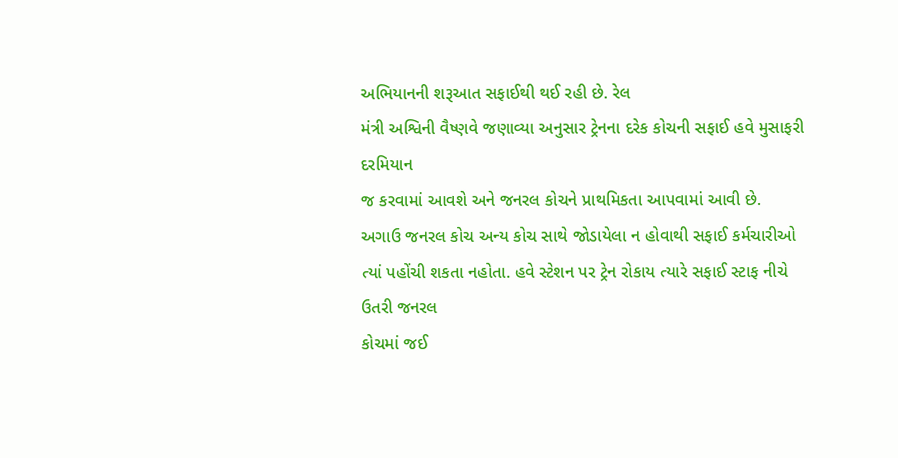અભિયાનની શરૂઆત સફાઈથી થઈ રહી છે. રેલ
મંત્રી અશ્વિની વૈષ્ણવે જણાવ્યા અનુસાર ટ્રેનના દરેક કોચની સફાઈ હવે મુસાફરી દરમિયાન
જ કરવામાં આવશે અને જનરલ કોચને પ્રાથમિકતા આપવામાં આવી છે.
અગાઉ જનરલ કોચ અન્ય કોચ સાથે જોડાયેલા ન હોવાથી સફાઈ કર્મચારીઓ
ત્યાં પહોંચી શકતા નહોતા. હવે સ્ટેશન પર ટ્રેન રોકાય ત્યારે સફાઈ સ્ટાફ નીચે ઉતરી જનરલ
કોચમાં જઈ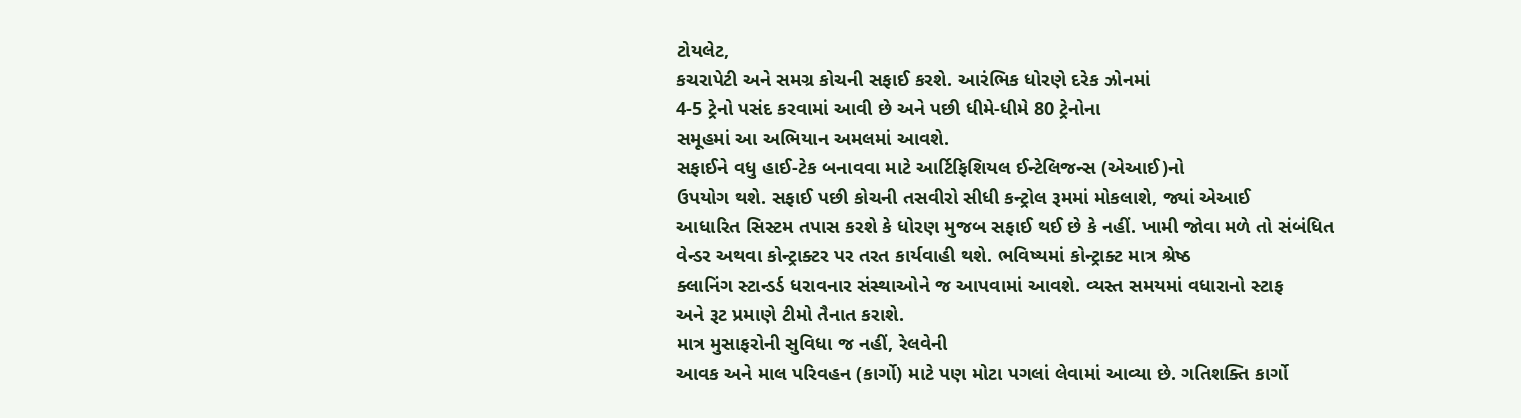ટોયલેટ,
કચરાપેટી અને સમગ્ર કોચની સફાઈ કરશે. આરંભિક ધોરણે દરેક ઝોનમાં
4-5 ટ્રેનો પસંદ કરવામાં આવી છે અને પછી ધીમે-ધીમે 80 ટ્રેનોના
સમૂહમાં આ અભિયાન અમલમાં આવશે.
સફાઈને વધુ હાઈ-ટેક બનાવવા માટે આર્ટિફિશિયલ ઈન્ટેલિજન્સ (એઆઈ)નો
ઉપયોગ થશે. સફાઈ પછી કોચની તસવીરો સીધી કન્ટ્રોલ રૂમમાં મોકલાશે, જ્યાં એઆઈ
આધારિત સિસ્ટમ તપાસ કરશે કે ધોરણ મુજબ સફાઈ થઈ છે કે નહીં. ખામી જોવા મળે તો સંબંધિત
વેન્ડર અથવા કોન્ટ્રાક્ટર પર તરત કાર્યવાહી થશે. ભવિષ્યમાં કોન્ટ્રાક્ટ માત્ર શ્રેષ્ઠ
ક્લાનિંગ સ્ટાન્ડર્ડ ધરાવનાર સંસ્થાઓને જ આપવામાં આવશે. વ્યસ્ત સમયમાં વધારાનો સ્ટાફ
અને રૂટ પ્રમાણે ટીમો તૈનાત કરાશે.
માત્ર મુસાફરોની સુવિધા જ નહીં, રેલવેની
આવક અને માલ પરિવહન (કાર્ગો) માટે પણ મોટા પગલાં લેવામાં આવ્યા છે. ગતિશક્તિ કાર્ગો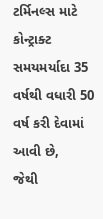ટર્મિનલ્સ માટે કોન્ટ્રાક્ટ સમયમર્યાદા 35 વર્ષથી વધારી 50 વર્ષ કરી દેવામાં આવી છે,
જેથી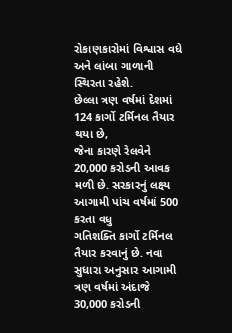રોકાણકારોમાં વિશ્વાસ વધે અને લાંબા ગાળાની સ્થિરતા રહેશે.
છેલ્લા ત્રણ વર્ષમાં દેશમાં 124 કાર્ગો ટર્મિનલ તૈયાર થયા છે,
જેના કારણે રેલવેને 20,000 કરોડની આવક મળી છે. સરકારનું લક્ષ્ય આગામી પાંચ વર્ષમાં 500 કરતા વધુ
ગતિશક્તિ કાર્ગો ટર્મિનલ તૈયાર કરવાનું છે. નવા સુધારા અનુસાર આગામી ત્રણ વર્ષમાં અંદાજે
30,000 કરોડની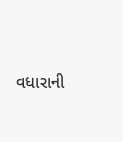વધારાની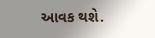આવક થશે.